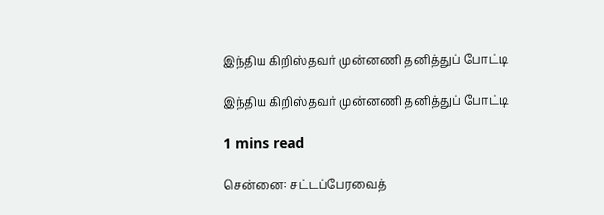இந்திய கிறிஸ்தவர் முன்னணி தனித்துப் போட்டி

இந்திய கிறிஸ்தவர் முன்னணி தனித்துப் போட்டி

1 mins read

சென்னை: சட்டப்பேரவைத்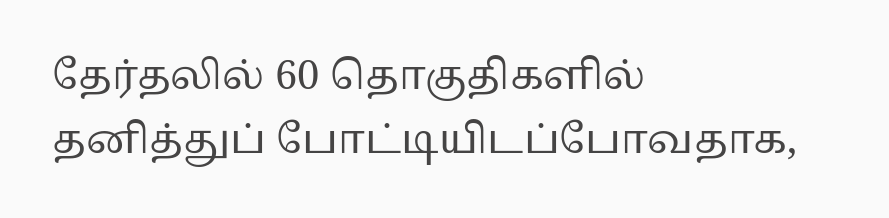தேர்தலில் 60 தொகுதிகளில் தனித்துப் போட்டியிடப்போவதாக,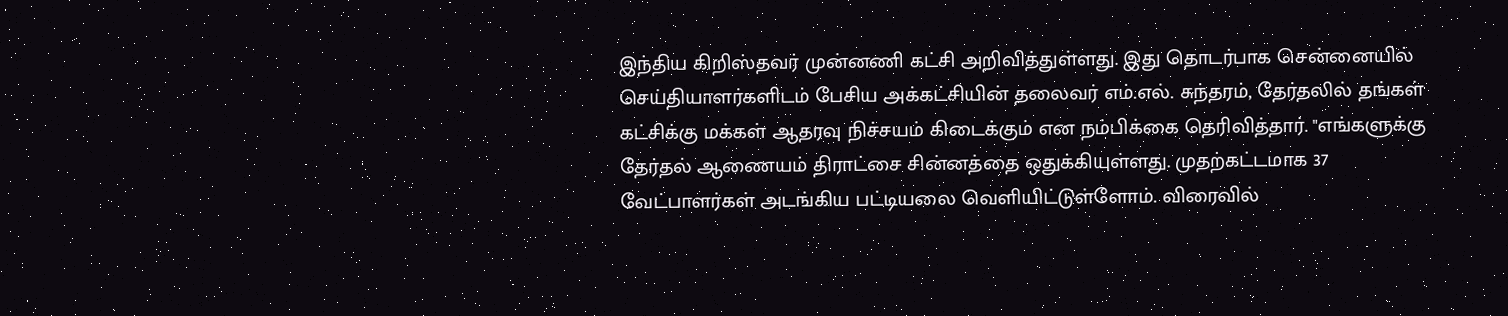இந்திய கிறிஸ்தவர் முன்னணி கட்சி அறிவித்துள்ளது. இது தொடர்பாக சென்னையில் செய்தியாளர்களிடம் பேசிய அக்கட்சியின் தலைவர் எம்.எல். சுந்தரம், தேர்தலில் தங்கள் கட்சிக்கு மக்கள் ஆதரவு நிச்சயம் கிடைக்கும் என நம்பிக்கை தெரிவித்தார். "எங்களுக்கு தேர்தல் ஆணையம் திராட்சை சின்னத்தை ஒதுக்கியுள்ளது. முதற்கட்டமாக 37 வேட்பாளர்கள் அடங்கிய பட்டியலை வெளியிட்டுள்ளோம். விரைவில்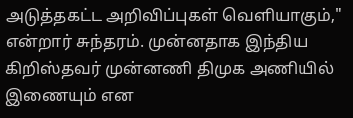அடுத்தகட்ட அறிவிப்புகள் வெளியாகும்," என்றார் சுந்தரம். முன்னதாக இந்திய கிறிஸ்தவர் முன்னணி திமுக அணியில் இணையும் என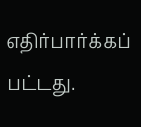எதிர்பார்க்கப் பட்டது.